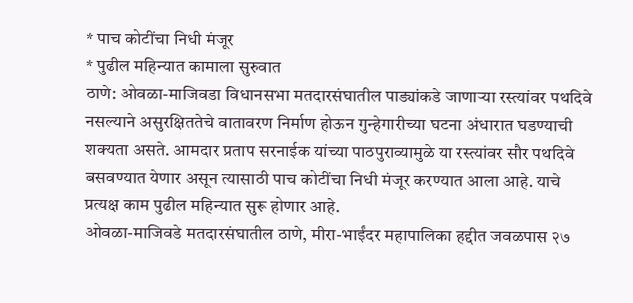* पाच कोटींचा निधी मंजूर
* पुढील महिन्यात कामाला सुरुवात
ठाणे: ओवळा-माजिवडा विधानसभा मतदारसंघातील पाड्यांकडे जाणाऱ्या रस्त्यांवर पथदिवे नसल्याने असुरक्षिततेचे वातावरण निर्माण होऊन गुन्हेगारीच्या घटना अंधारात घडण्याची शक्यता असते. आमदार प्रताप सरनाईक यांच्या पाठपुराव्यामुळे या रस्त्यांवर सौर पथदिवे बसवण्यात येणार असून त्यासाठी पाच कोटींचा निधी मंजूर करण्यात आला आहे. याचे प्रत्यक्ष काम पुढील महिन्यात सुरू होणार आहे.
ओवळा-माजिवडे मतदारसंघातील ठाणे, मीरा-भाईंदर महापालिका हद्दीत जवळपास २७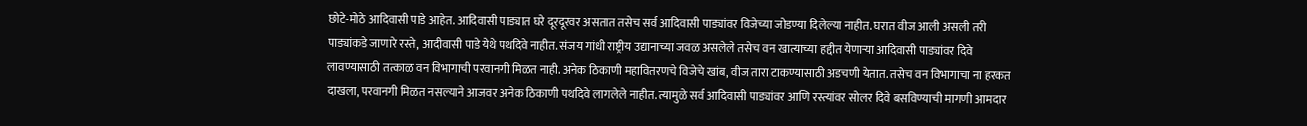छोटे-मोठे आदिवासी पाडे आहेत. आदिवासी पाड्यात घरे दूरदूरवर असतात तसेच सर्व आदिवासी पाड्यांवर विजेच्या जोडण्या दिलेल्या नाहीत. घरात वीज आली असली तरी पाड्यांकडे जाणारे रस्ते, आदीवासी पाडे येथे पथदिवे नाहीत. संजय गांधी राष्ट्रीय उद्यानाच्या जवळ असलेले तसेच वन खात्याच्या हद्दीत येणाऱ्या आदिवासी पाड्यांवर दिवे लावण्यासाठी तत्काळ वन विभागाची परवानगी मिळत नाही. अनेक ठिकाणी महावितरणचे विजेचे खांब, वीज तारा टाकण्यासाठी अडचणी येतात. तसेच वन विभागाचा ना हरकत दाखला, परवानगी मिळत नसल्याने आजवर अनेक ठिकाणी पथदिवे लागलेले नाहीत. त्यामुळे सर्व आदिवासी पाड्यांवर आणि रस्त्यांवर सोलर दिवे बसविण्याची मागणी आमदार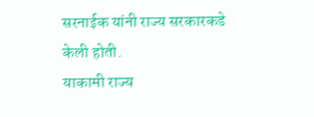सरनाईक यांनी राज्य सरकारकडे केली होती.
याकामी राज्य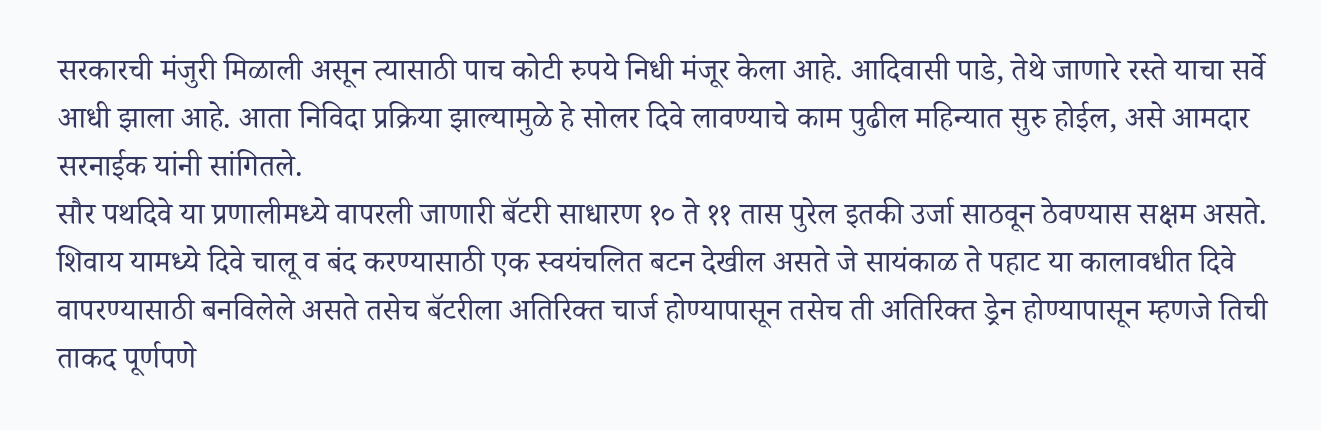सरकारची मंजुरी मिळाली असून त्यासाठी पाच कोटी रुपये निधी मंजूर केला आहे. आदिवासी पाडे, तेथे जाणारे रस्ते याचा सर्वे आधी झाला आहे. आता निविदा प्रक्रिया झाल्यामुळे हे सोलर दिवे लावण्याचे काम पुढील महिन्यात सुरु होईल, असे आमदार सरनाईक यांनी सांगितले.
सौर पथदिवे या प्रणालीमध्ये वापरली जाणारी बॅटरी साधारण १० ते ११ तास पुरेल इतकी उर्जा साठवून ठेवण्यास सक्षम असते. शिवाय यामध्ये दिवे चालू व बंद करण्यासाठी एक स्वयंचलित बटन देखील असते जे सायंकाळ ते पहाट या कालावधीत दिवे वापरण्यासाठी बनविलेले असते तसेच बॅटरीला अतिरिक्त चार्ज होण्यापासून तसेच ती अतिरिक्त ड्रेन होण्यापासून म्हणजे तिची ताकद पूर्णपणे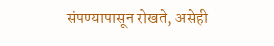संपण्यापासून रोखते, असेही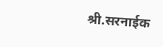श्री.सरनाईक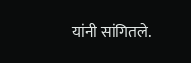यांनी सांगितले.